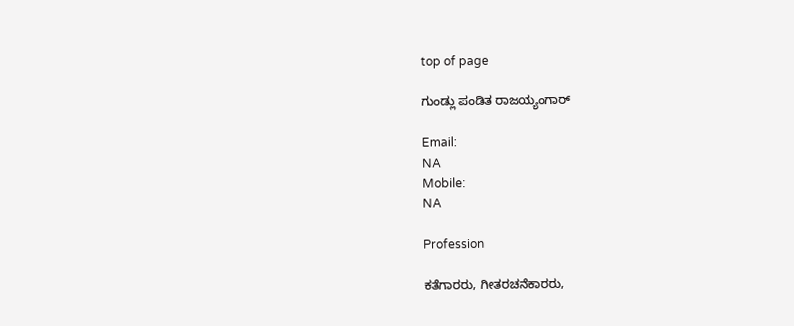top of page

ಗುಂಡ್ಲು ಪಂಡಿತ ರಾಜಯ್ಯಂಗಾರ್

Email:
NA
Mobile:
NA

Profession

ಕತೆಗಾರರು, ಗೀತರಚನೆಕಾರರು,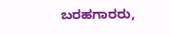ಬರಹಗಾರರು,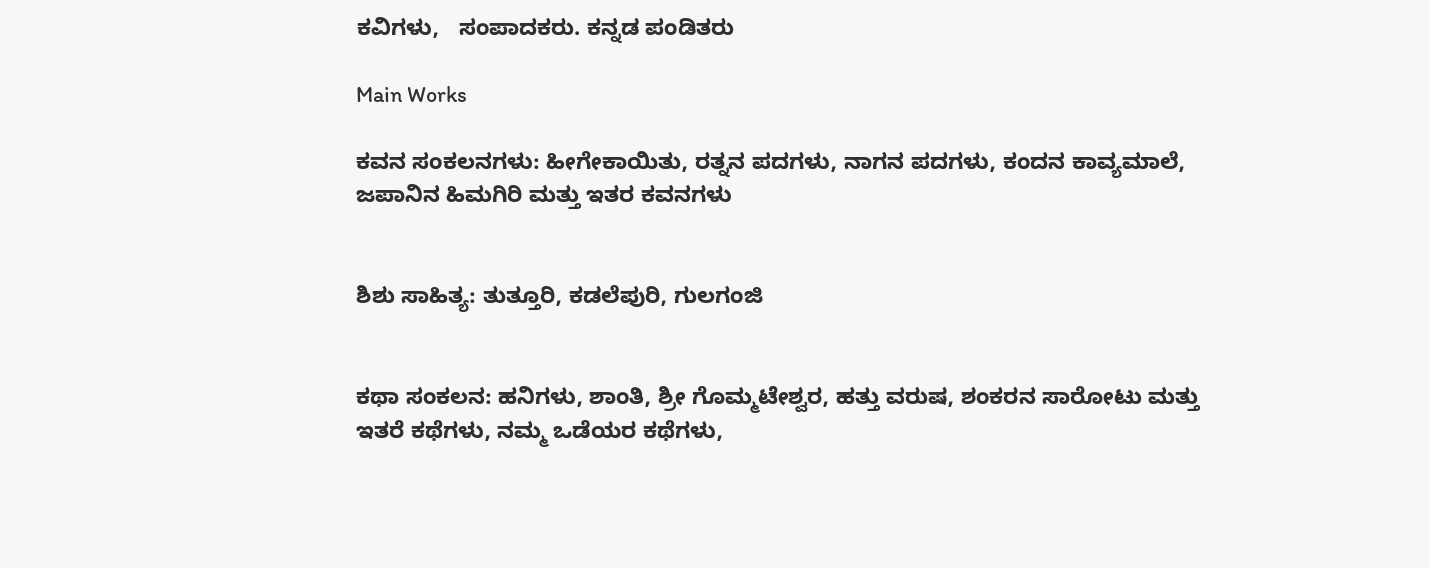ಕವಿಗಳು,   ಸಂಪಾದಕರು. ಕನ್ನಡ ಪಂಡಿತರು

Main Works

ಕವನ ಸಂಕಲನಗಳು: ಹೀಗೇಕಾಯಿತು, ರತ್ನನ ಪದಗಳು, ನಾಗನ ಪದಗಳು, ಕಂದನ ಕಾವ್ಯಮಾಲೆ, ಜಪಾನಿನ ಹಿಮಗಿರಿ ಮತ್ತು ಇತರ ಕವನಗಳು


ಶಿಶು ಸಾಹಿತ್ಯ: ತುತ್ತೂರಿ, ಕಡಲೆಪುರಿ, ಗುಲಗಂಜಿ


ಕಥಾ ಸಂಕಲನ: ಹನಿಗಳು, ಶಾಂತಿ, ಶ್ರೀ ಗೊಮ್ಮಟೇಶ್ವರ, ಹತ್ತು ವರುಷ, ಶಂಕರನ ಸಾರೋಟು ಮತ್ತು   ಇತರೆ ಕಥೆಗಳು, ನಮ್ಮ ಒಡೆಯರ ಕಥೆಗಳು,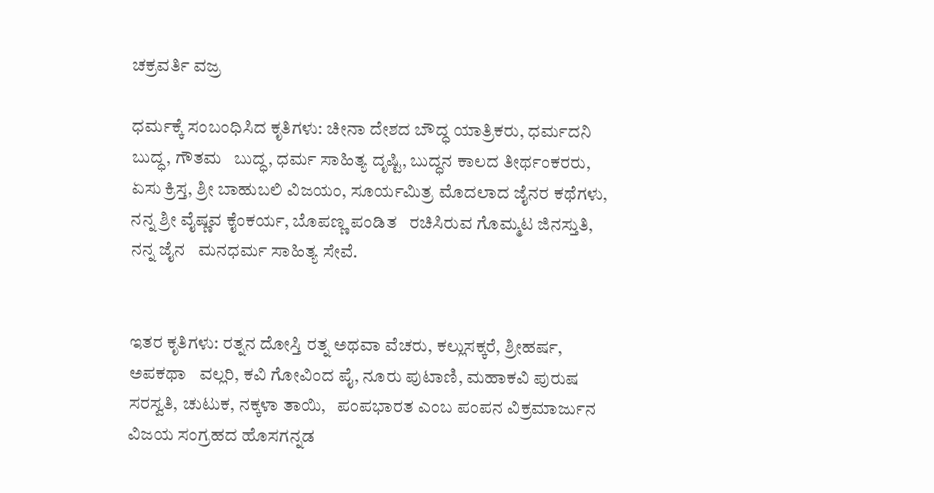ಚಕ್ರವರ್ತಿ ವಜ್ರ

ಧರ್ಮಕ್ಕೆ ಸಂಬಂಧಿಸಿದ ಕೃತಿಗಳು: ಚೀನಾ ದೇಶದ ಬೌದ್ಧ ಯಾತ್ರಿಕರು, ಧರ್ಮದನಿ ಬುದ್ಧ, ಗೌತಮ   ಬುದ್ಧ, ಧರ್ಮ ಸಾಹಿತ್ಯ ದೃಷ್ಟಿ, ಬುದ್ಧನ ಕಾಲದ ತೀರ್ಥಂಕರರು, ಏಸು ಕ್ರಿಸ್ತ, ಶ್ರೀ ಬಾಹುಬಲಿ ವಿಜಯಂ, ಸೂರ್ಯಮಿತ್ರ ಮೊದಲಾದ ಜೈನರ ಕಥೆಗಳು, ನನ್ನ ಶ್ರೀ ವೈಷ್ಣವ ಕೈಂಕರ್ಯ, ಬೊಪಣ್ಣ ಪಂಡಿತ   ರಚಿಸಿರುವ ಗೊಮ್ಮಟ ಜಿನಸ್ತುತಿ, ನನ್ನ ಜೈನ   ಮನಧರ್ಮ ಸಾಹಿತ್ಯ ಸೇವೆ.


ಇತರ ಕೃತಿಗಳು: ರತ್ನನ ದೋಸ್ತಿ ರತ್ನ ಅಥವಾ ವೆಚರು, ಕಲ್ಲುಸಕ್ಕರೆ, ಶ್ರೀಹರ್ಷ, ಅಪಕಥಾ   ವಲ್ಲರಿ, ಕವಿ ಗೋವಿಂದ ಪೈ, ನೂರು ಪುಟಾಣಿ, ಮಹಾಕವಿ ಪುರುಷ ಸರಸ್ವತಿ, ಚುಟುಕ, ನಕ್ಕಳಾ ತಾಯಿ,   ಪಂಪಭಾರತ ಎಂಬ ಪಂಪನ ವಿಕ್ರಮಾರ್ಜುನ ವಿಜಯ ಸಂಗ್ರಹದ ಹೊಸಗನ್ನಡ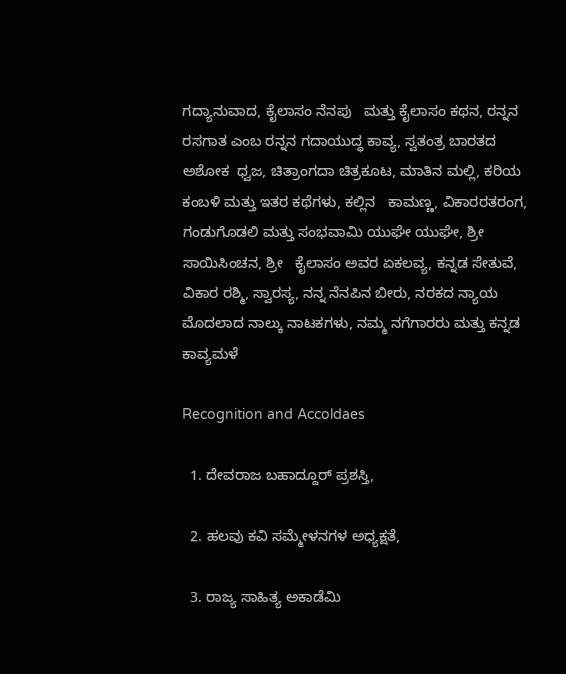ಗದ್ಯಾನುವಾದ, ಕೈಲಾಸಂ ನೆನಪು   ಮತ್ತು ಕೈಲಾಸಂ ಕಥನ, ರನ್ನನ ರಸಗಾತ ಎಂಬ ರನ್ನನ ಗದಾಯುದ್ಧ ಕಾವ್ಯ, ಸ್ವತಂತ್ರ ಬಾರತದ ಅಶೋಕ  ಧ್ವಜ, ಚಿತ್ರಾಂಗದಾ ಚಿತ್ರಕೂಟ, ಮಾತಿನ ಮಲ್ಲಿ, ಕರಿಯ ಕಂಬಳಿ ಮತ್ತು ಇತರ ಕಥೆಗಳು, ಕಲ್ಲಿನ   ಕಾಮಣ್ಣ, ವಿಕಾರರತರಂಗ, ಗಂಡುಗೊಡಲಿ ಮತ್ತು ಸಂಭವಾಮಿ ಯುಘೇ ಯುಘೇ, ಶ್ರೀ ಸಾಯಿಸಿಂಚನ, ಶ್ರೀ   ಕೈಲಾಸಂ ಅವರ ಏಕಲವ್ಯ, ಕನ್ನಡ ಸೇತುವೆ, ವಿಕಾರ ರಶ್ಮಿ, ಸ್ವಾರಸ್ಯ, ನನ್ನ ನೆನಪಿನ ಬೀರು, ನರಕದ ನ್ಯಾಯ ಮೊದಲಾದ ನಾಲ್ಕು ನಾಟಕಗಳು, ನಮ್ಮ ನಗೆಗಾರರು ಮತ್ತು ಕನ್ನಡ ಕಾವ್ಯಮಳೆ

Recognition and Accoldaes

  1. ದೇವರಾಜ ಬಹಾದ್ದೂರ್ ಪ್ರಶಸ್ತಿ,

  2. ಹಲವು ಕವಿ ಸಮ್ಮೇಳನಗಳ ಅಧ್ಯಕ್ಷತೆ,

  3. ರಾಜ್ಯ ಸಾಹಿತ್ಯ ಅಕಾಡೆಮಿ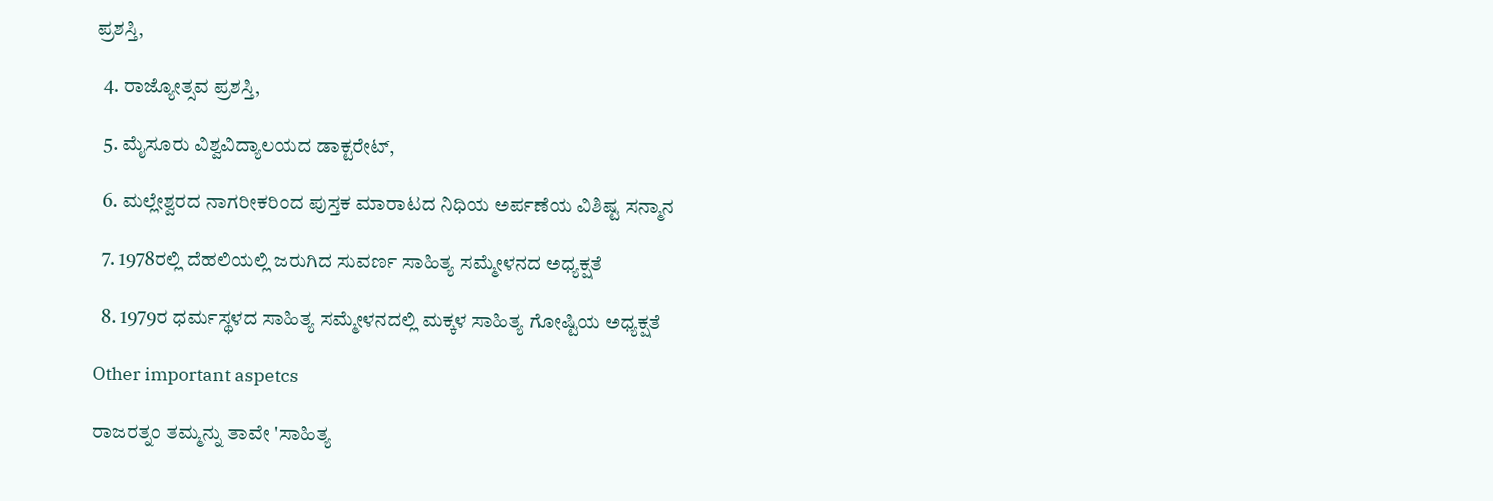ಪ್ರಶಸ್ತಿ,

  4. ರಾಜ್ಯೋತ್ಸವ ಪ್ರಶಸ್ತಿ,

  5. ಮೈಸೂರು ವಿಶ್ವವಿದ್ಯಾಲಯದ ಡಾಕ್ಟರೇಟ್,

  6. ಮಲ್ಲೇಶ್ವರದ ನಾಗರೀಕರಿಂದ ಪುಸ್ತಕ ಮಾರಾಟದ ನಿಧಿಯ ಅರ್ಪಣೆಯ ವಿಶಿಷ್ಟ ಸನ್ಮಾನ

  7. 1978ರಲ್ಲಿ ದೆಹಲಿಯಲ್ಲಿ ಜರುಗಿದ ಸುವರ್ಣ ಸಾಹಿತ್ಯ ಸಮ್ಮೇಳನದ ಅಧ್ಯಕ್ಷತೆ

  8. 1979ರ ಧರ್ಮಸ್ಥಳದ ಸಾಹಿತ್ಯ ಸಮ್ಮೇಳನದಲ್ಲಿ ಮಕ್ಕಳ ಸಾಹಿತ್ಯ ಗೋಷ್ಟಿಯ ಅಧ್ಯಕ್ಷತೆ

Other important aspetcs

ರಾಜರತ್ನಂ ತಮ್ಮನ್ನು ತಾವೇ 'ಸಾಹಿತ್ಯ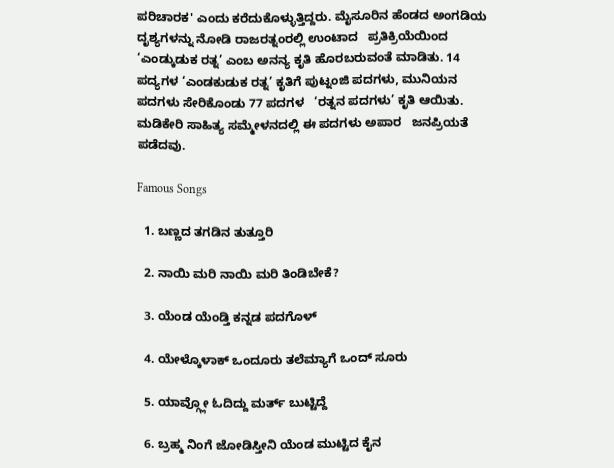ಪರಿಚಾರಕ' ಎಂದು ಕರೆದುಕೊಳ್ಳುತ್ತಿದ್ದರು. ಮೈಸೂರಿನ ಹೆಂಡದ ಅಂಗಡಿಯ ದೃಶ್ಯಗಳನ್ನು ನೋಡಿ ರಾಜರತ್ನಂರಲ್ಲಿ ಉಂಟಾದ   ಪ್ರತಿಕ್ರಿಯೆಯಿಂದ ‘ಎಂಡ್ಕುಡುಕ ರತ್ನ’ ಎಂಬ ಅನನ್ಯ ಕೃತಿ ಹೊರಬರುವಂತೆ ಮಾಡಿತು. 14   ಪದ್ಯಗಳ ‘ಎಂಡಕುಡುಕ ರತ್ನ’ ಕೃತಿಗೆ ಪುಟ್ನಂಜಿ ಪದಗಳು, ಮುನಿಯನ ಪದಗಳು ಸೇರಿಕೊಂಡು 77 ಪದಗಳ   ‘ರತ್ನನ ಪದಗಳು’ ಕೃತಿ ಆಯಿತು.  ಮಡಿಕೇರಿ ಸಾಹಿತ್ಯ ಸಮ್ಮೇಳನದಲ್ಲಿ ಈ ಪದಗಳು ಅಪಾರ   ಜನಪ್ರಿಯತೆ ಪಡೆದವು.

Famous Songs

  1. ಬಣ್ಣದ ತಗಡಿನ ತುತ್ತೂರಿ

  2. ನಾಯಿ ಮರಿ ನಾಯಿ ಮರಿ ತಿಂಡಿಬೇಕೆ?

  3. ಯೆಂಡ ಯೆಂಡ್ತಿ ಕನ್ನಡ ಪದಗೊಳ್

  4. ಯೇಳ್ಕೊಳಾಕ್ ಒಂದೂರು ತಲೆಮ್ಯಾಗೆ ಒಂದ್ ಸೂರು

  5. ಯಾವ್ಗ್ಲೋ ಓದಿದ್ದು ಮರ್ತ್ ಬುಟ್ಟಿದ್ದೆ

  6. ಬ್ರಹ್ಮ ನಿಂಗೆ ಜೋಡಿಸ್ತೀನಿ ಯೆಂಡ ಮುಟ್ಟಿದ ಕೈನ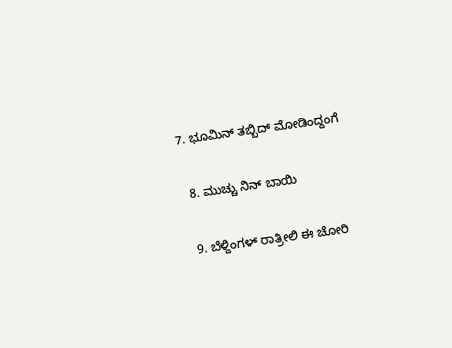7. ಭೂಮಿನ್ ತಬ್ಬಿದ್ ಮೋಡಿಂದ್ದಂಗೆ

  8. ಮುಚ್ಚು ನಿನ್ ಬಾಯಿ

  9. ಬೆಳ್ದಿಂಗಳ್ ರಾತ್ರೀಲಿ ಈ ಚೋರಿ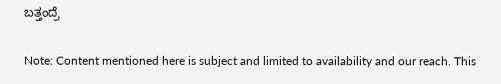ಬತ್ತಂದ್ರೆ

Note: Content mentioned here is subject and limited to availability and our reach. This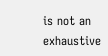is not an exhaustive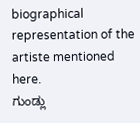biographical representation of the artiste mentioned here.
ಗುಂಡ್ಲು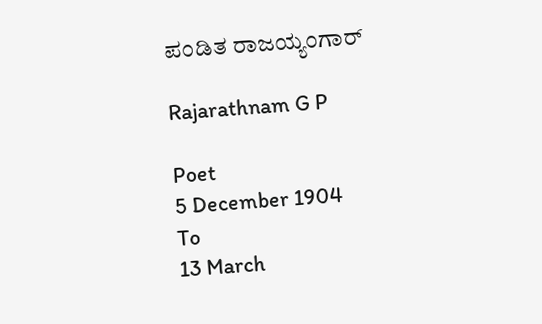ಪಂಡಿತ ರಾಜಯ್ಯಂಗಾರ್

Rajarathnam G P

Poet
5 December 1904
To
13 March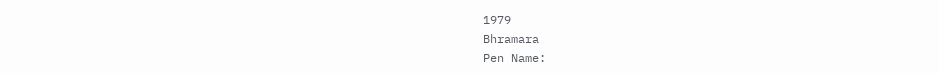1979
Bhramara
Pen Name: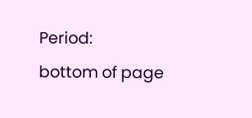Period:
bottom of page